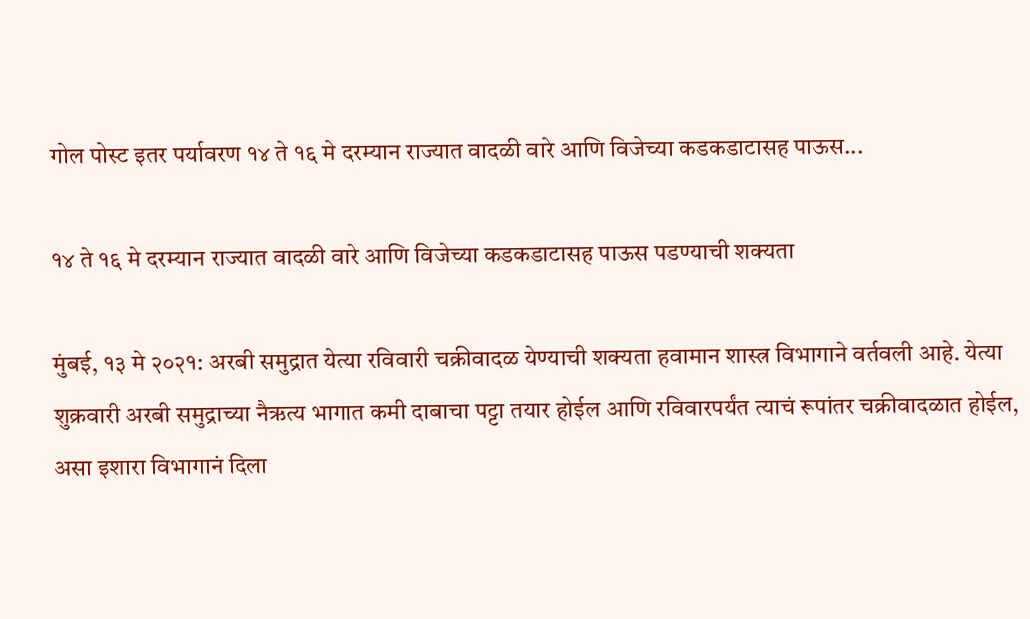गोल पोस्ट इतर पर्यावरण १४ ते १६ मे दरम्यान राज्यात वादळी वारे आणि विजेच्या कडकडाटासह पाऊस...

१४ ते १६ मे दरम्यान राज्यात वादळी वारे आणि विजेच्या कडकडाटासह पाऊस पडण्याची शक्यता

मुंबई, १३ मे २०२१: अरबी समुद्रात येत्या रविवारी चक्रीवादळ येण्याची शक्यता हवामान शास्त्र विभागाने वर्तवली आहे. येत्या शुक्रवारी अरबी समुद्राच्या नैऋत्य भागात कमी दाबाचा पट्टा तयार होईल आणि रविवारपर्यंत त्याचं रूपांतर चक्रीवादळात होईल, असा इशारा विभागानं दिला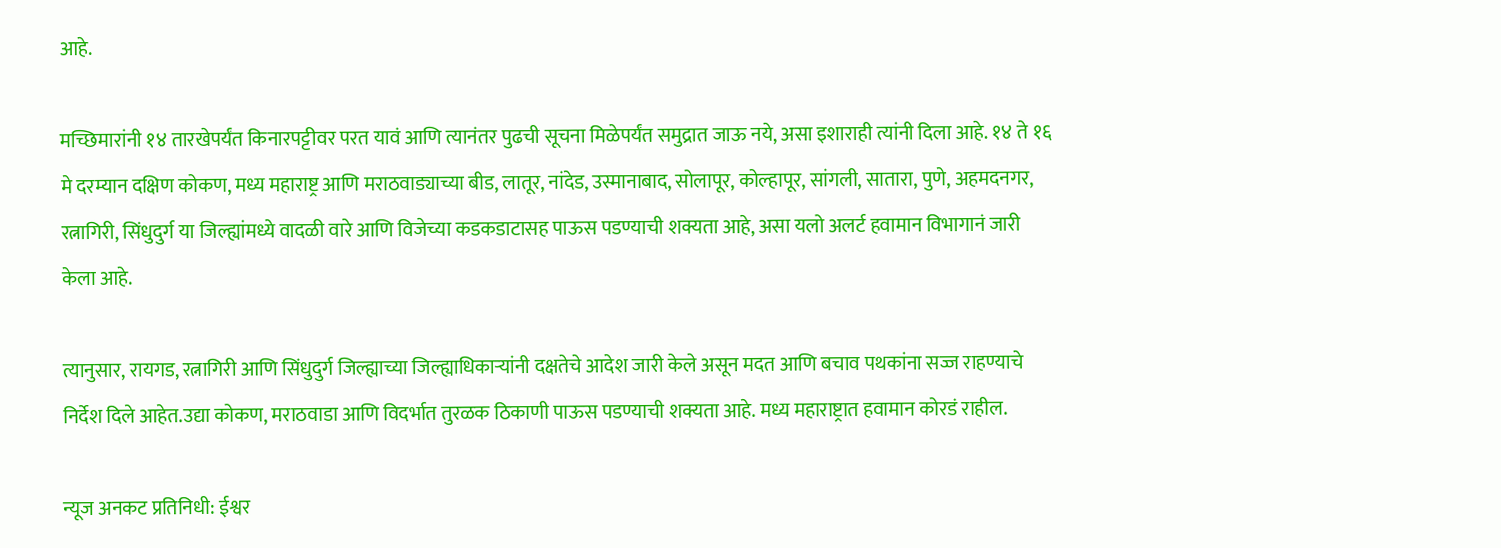आहे.

मच्छिमारांनी १४ तारखेपर्यंत किनारपट्टीवर परत यावं आणि त्यानंतर पुढची सूचना मिळेपर्यंत समुद्रात जाऊ नये, असा इशाराही त्यांनी दिला आहे. १४ ते १६ मे दरम्यान दक्षिण कोकण, मध्य महाराष्ट्र आणि मराठवाड्याच्या बीड, लातूर, नांदेड, उस्मानाबाद, सोलापूर, कोल्हापूर, सांगली, सातारा, पुणे, अहमदनगर, रत्नागिरी, सिंधुदुर्ग या जिल्ह्यांमध्ये वादळी वारे आणि विजेच्या कडकडाटासह पाऊस पडण्याची शक्यता आहे, असा यलो अलर्ट हवामान विभागानं जारी केला आहे.

त्यानुसार, रायगड, रत्नागिरी आणि सिंधुदुर्ग जिल्ह्याच्या जिल्ह्याधिकाऱ्यांनी दक्षतेचे आदेश जारी केले असून मदत आणि बचाव पथकांना सज्ज राहण्याचे निर्देश दिले आहेत.उद्या कोकण, मराठवाडा आणि विदर्भात तुरळक ठिकाणी पाऊस पडण्याची शक्यता आहे. मध्य महाराष्ट्रात हवामान कोरडं राहील.

न्यूज अनकट प्रतिनिधी: ईश्वर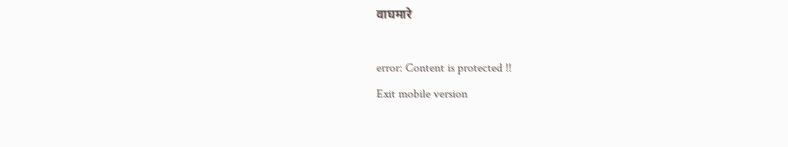वाघमारे

error: Content is protected !!
Exit mobile version